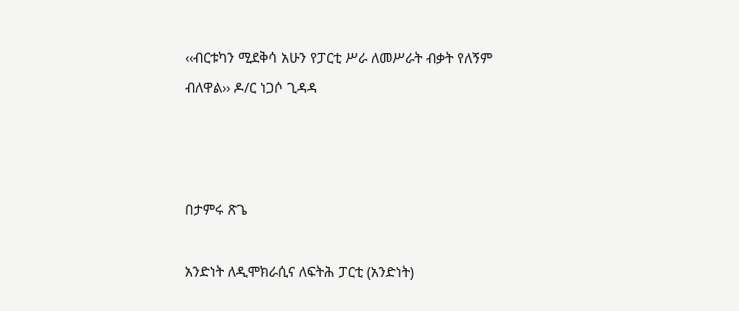‹‹ብርቱካን ሚደቅሳ አሁን የፓርቲ ሥራ ለመሥራት ብቃት የለኝም ብለዋል›› ዶ/ር ነጋሶ ጊዳዳ



በታምሩ ጽጌ

አንድነት ለዲሞክራሲና ለፍትሕ ፓርቲ (አንድነት)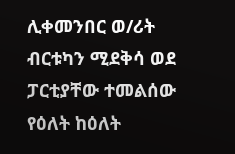ሊቀመንበር ወ/ሪት ብርቱካን ሚደቅሳ ወደ ፓርቲያቸው ተመልሰው የዕለት ከዕለት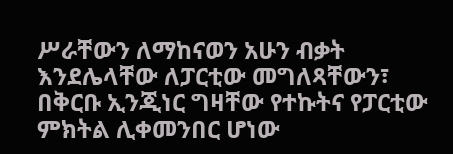ሥራቸውን ለማከናወን አሁን ብቃት እንደሌላቸው ለፓርቲው መግለጻቸውን፣ በቅርቡ ኢንጂነር ግዛቸው የተኩትና የፓርቲው ምክትል ሊቀመንበር ሆነው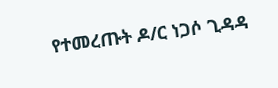የተመረጡት ዶ/ር ነጋሶ ጊዳዳ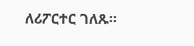ለሪፖርተር ገለጹ፡፡